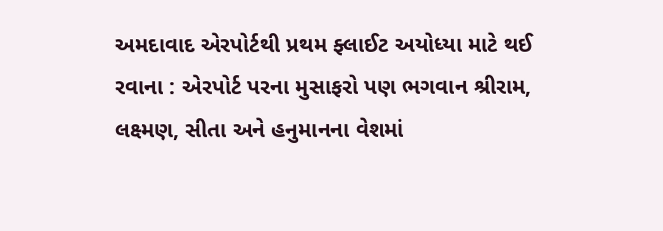અમદાવાદ એરપોર્ટથી પ્રથમ ફ્લાઈટ અયોધ્યા માટે થઈ રવાના : એરપોર્ટ પરના મુસાફરો પણ ભગવાન શ્રીરામ, લક્ષ્મણ, સીતા અને હનુમાનના વેશમાં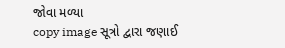જોવા મળ્યા
copy image સૂત્રો દ્વારા જણાઈ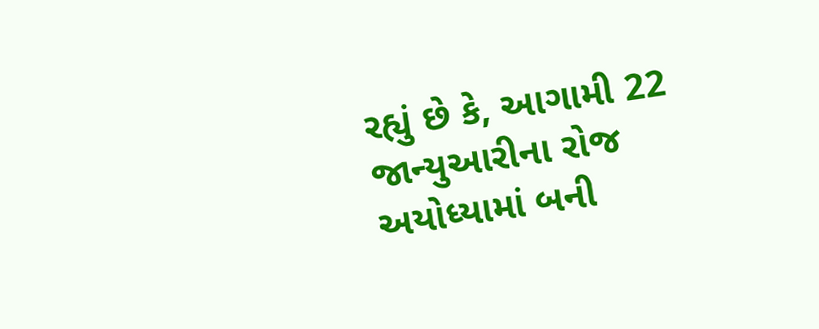રહ્યું છે કે, આગામી 22 જાન્યુઆરીના રોજ અયોધ્યામાં બની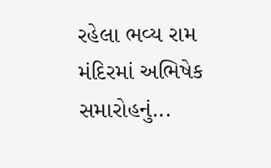રહેલા ભવ્ય રામ મંદિરમાં અભિષેક સમારોહનું...